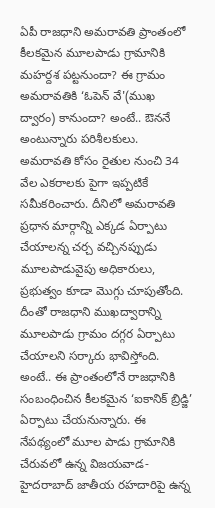ఏపీ రాజధాని అమరావతి ప్రాంతంలో కీలకమైన మూలపాడు గ్రామానికి మహర్దశ పట్టనుందా? ఈ గ్రామం అమరావతికి ‘ఓపెన్ వే'(ముఖ ద్వారం) కానుందా? అంటే.. ఔననే అంటున్నారు పరిశీలకులు. అమరావతి కోసం రైతుల నుంచి 34 వేల ఎకరాలకు పైగా ఇప్పటికే సమీకరించారు. దీనిలో అమరావతి ప్రధాన మార్గాన్ని ఎక్కడ ఏర్పాటు చేయాలన్న చర్చ వచ్చినప్పుడు మూలపాడువైపు అధికారులు, ప్రభుత్వం కూడా మొగ్గు చూపుతోంది.
దీంతో రాజధాని ముఖద్వారాన్ని మూలపాడు గ్రామం దగ్గర ఏర్పాటు చేయాలని సర్కారు భావిస్తోంది. అంటే.. ఈ ప్రాంతంలోనే రాజధానికి సంబంధించిన కీలకమైన ‘ఐకానిక్ బ్రిడ్జి’ ఏర్పాటు చేయనున్నారు. ఈ నేపథ్యంలో మూల పాడు గ్రామానికి చేరువలో ఉన్న విజయవాడ-హైదరాబాద్ జాతీయ రహదారిపై ఉన్న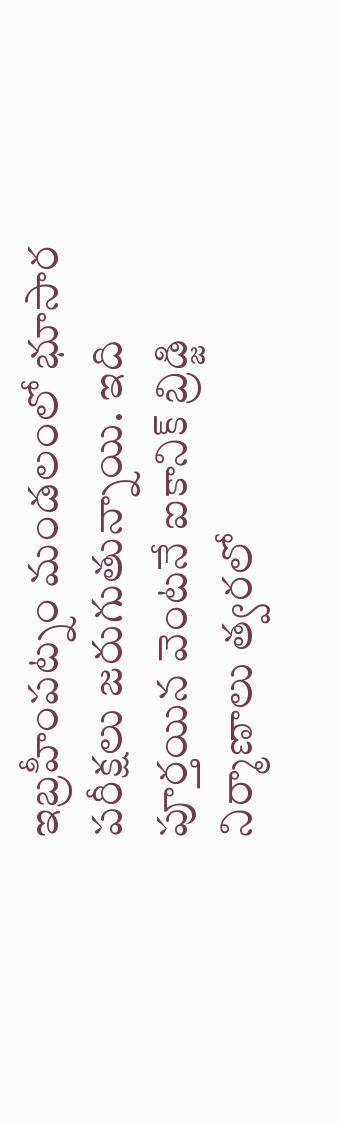ఇబ్రహీంపట్నం మండలంలో భూసార పరీక్షలు జరుగుతున్నాయి. ఇది పూర్తయిన వెంటనే ఐకానిక్ బ్రిడ్జి నిర్మాణాలు త్వరలో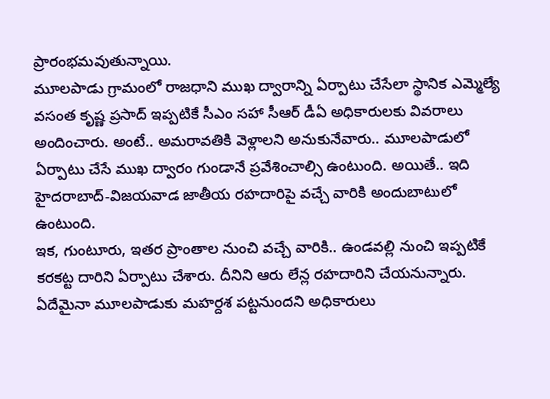ప్రారంభమవుతున్నాయి.
మూలపాడు గ్రామంలో రాజధాని ముఖ ద్వారాన్ని ఏర్పాటు చేసేలా స్థానిక ఎమ్మెల్యే వసంత కృష్ణ ప్రసాద్ ఇప్పటికే సీఎం సహా సీఆర్ డీఏ అధికారులకు వివరాలు అందించారు. అంటే.. అమరావతికి వెళ్లాలని అనుకునేవారు.. మూలపాడులో ఏర్పాటు చేసే ముఖ ద్వారం గుండానే ప్రవేశించాల్సి ఉంటుంది. అయితే.. ఇది హైదరాబాద్-విజయవాడ జాతీయ రహదారిపై వచ్చే వారికి అందుబాటులో ఉంటుంది.
ఇక, గుంటూరు, ఇతర ప్రాంతాల నుంచి వచ్చే వారికి.. ఉండవల్లి నుంచి ఇప్పటికే కరకట్ట దారిని ఏర్పాటు చేశారు. దీనిని ఆరు లేన్ల రహదారిని చేయనున్నారు. ఏదేమైనా మూలపాడుకు మహర్దశ పట్టనుందని అధికారులు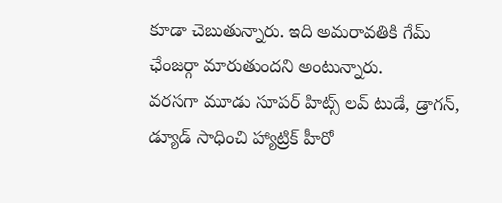కూడా చెబుతున్నారు. ఇది అమరావతికి గేమ్ ఛేంజర్గా మారుతుందని అంటున్నారు.
వరసగా మూడు సూపర్ హిట్స్ లవ్ టుడే, డ్రాగన్, డ్యూడ్ సాధించి హ్యాట్రిక్ హీరో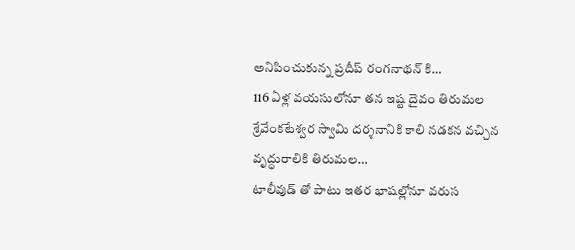అనిపించుకున్న ప్రదీప్ రంగనాథన్ కి…
116 ఏళ్ల వయసులోనూ తన ఇష్ట దైవం తిరుమల శ్రేవేంకటేశ్వర స్వామి దర్శనానికి కాలి నడకన వచ్చిన వృద్ధురాలికి తిరుమల…
టాలీవుడ్ తో పాటు ఇతర భాషల్లోనూ వరుస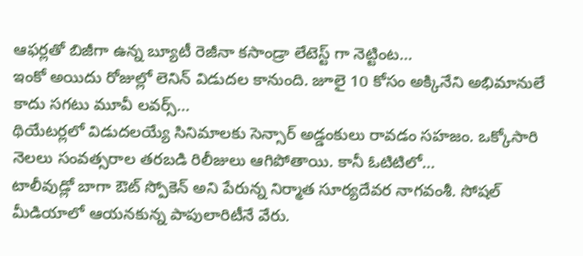ఆఫర్లతో బిజీగా ఉన్న బ్యూటీ రెజీనా కసాండ్రా లేటెస్ట్ గా నెట్టింట…
ఇంకో అయిదు రోజుల్లో లెనిన్ విడుదల కానుంది. జూలై 10 కోసం అక్కినేని అభిమానులే కాదు సగటు మూవీ లవర్స్…
థియేటర్లలో విడుదలయ్యే సినిమాలకు సెన్సార్ అడ్డంకులు రావడం సహజం. ఒక్కోసారి నెలలు సంవత్సరాల తరబడి రిలీజులు ఆగిపోతాయి. కానీ ఓటిటిలో…
టాలీవుడ్లో బాగా ఔట్ స్పోకెన్ అని పేరున్న నిర్మాత సూర్యదేవర నాగవంశీ. సోషల్ మీడియాలో ఆయనకున్న పాపులారిటీనే వేరు.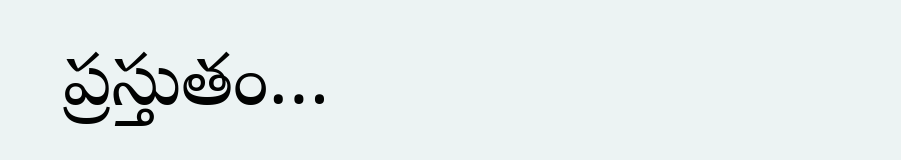ప్రస్తుతం…